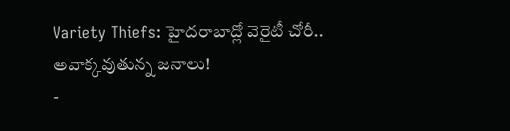Variety Thiefs: హైదరాబాద్లో వెరైటీ చోరీ.. అవాక్కవుతున్న జనాలు!
-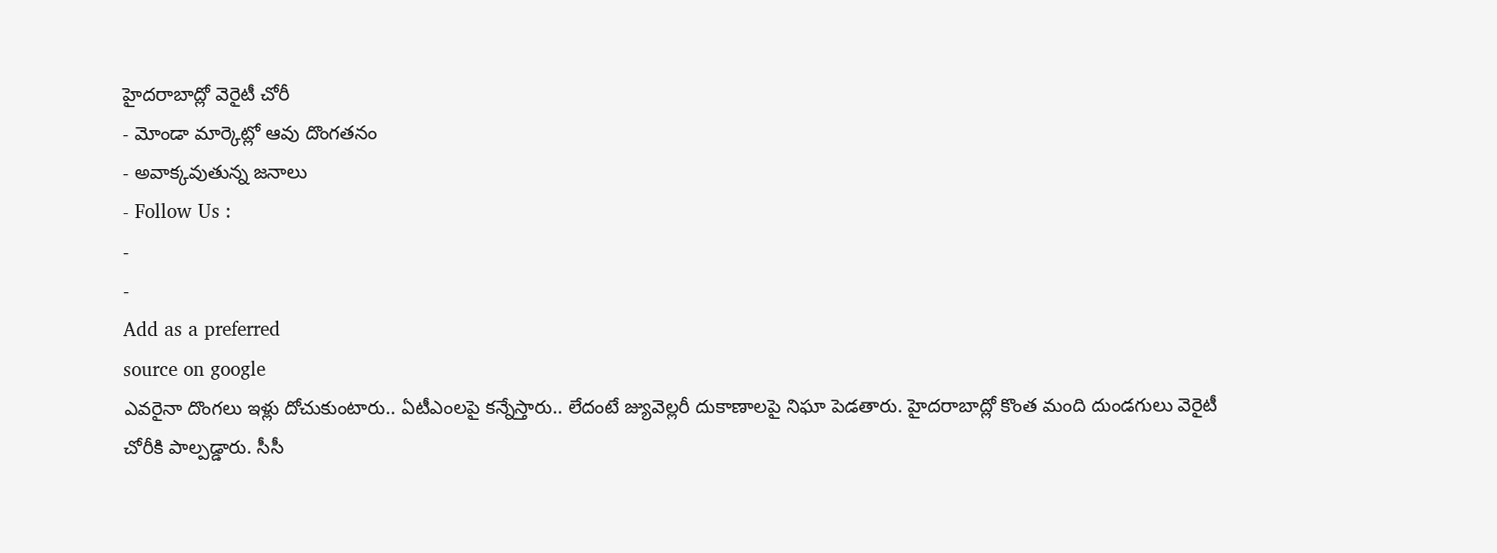హైదరాబాద్లో వెరైటీ చోరీ
- మోండా మార్కెట్లో ఆవు దొంగతనం
- అవాక్కవుతున్న జనాలు
- Follow Us :
-
-
Add as a preferred
source on google
ఎవరైనా దొంగలు ఇళ్లు దోచుకుంటారు.. ఏటీఎంలపై కన్నేస్తారు.. లేదంటే జ్యువెల్లరీ దుకాణాలపై నిఘా పెడతారు. హైదరాబాద్లో కొంత మంది దుండగులు వెరైటీ చోరీకి పాల్పడ్డారు. సీసీ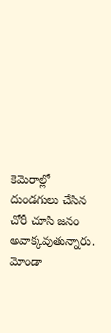కెమెరాల్లో దుండగులు చేసిన చోరీ చూసి జనం అవాక్కవుతున్నారు. మోండా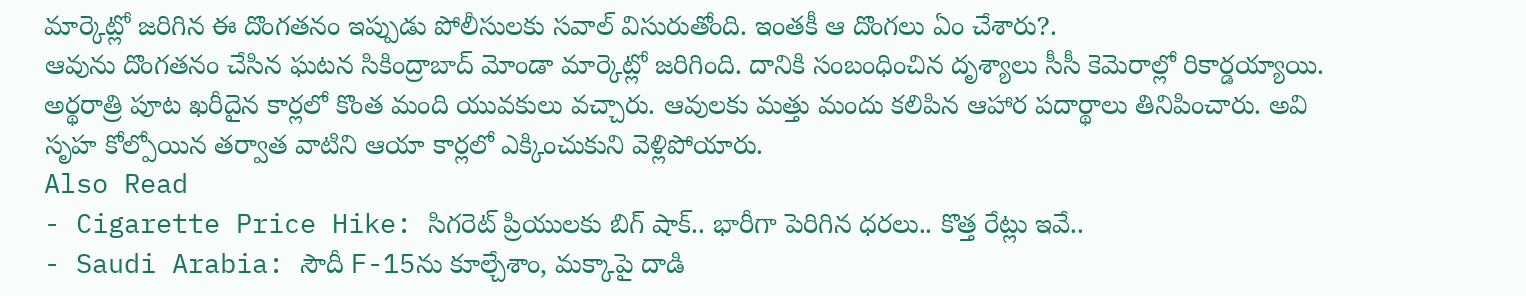మార్కెట్లో జరిగిన ఈ దొంగతనం ఇప్పుడు పోలీసులకు సవాల్ విసురుతోంది. ఇంతకీ ఆ దొంగలు ఏం చేశారు?.
ఆవును దొంగతనం చేసిన ఘటన సికింద్రాబాద్ మోండా మార్కెట్లో జరిగింది. దానికి సంబంధించిన దృశ్యాలు సీసీ కెమెరాల్లో రికార్డయ్యాయి. అర్థరాత్రి పూట ఖరీదైన కార్లలో కొంత మంది యువకులు వచ్చారు. ఆవులకు మత్తు మందు కలిపిన ఆహార పదార్థాలు తినిపించారు. అవి సృహ కోల్పోయిన తర్వాత వాటిని ఆయా కార్లలో ఎక్కించుకుని వెళ్లిపోయారు.
Also Read
- Cigarette Price Hike: సిగరెట్ ప్రియులకు బిగ్ షాక్.. భారీగా పెరిగిన ధరలు.. కొత్త రేట్లు ఇవే..
- Saudi Arabia: సౌదీ F-15ను కూల్చేశాం, మక్కాపై దాడి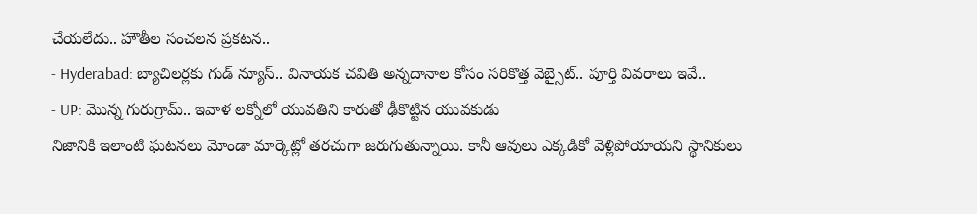చేయలేదు.. హౌతీల సంచలన ప్రకటన..
- Hyderabad: బ్యాచిలర్లకు గుడ్ న్యూస్.. వినాయక చవితి అన్నదానాల కోసం సరికొత్త వెబ్సైట్.. పూర్తి వివరాలు ఇవే..
- UP: మొన్న గురుగ్రామ్.. ఇవాళ లక్నోలో యువతిని కారుతో ఢీకొట్టిన యువకుడు
నిజానికి ఇలాంటి ఘటనలు మోండా మార్కెట్లో తరచుగా జరుగుతున్నాయి. కానీ ఆవులు ఎక్కడికో వెళ్లిపోయాయని స్థానికులు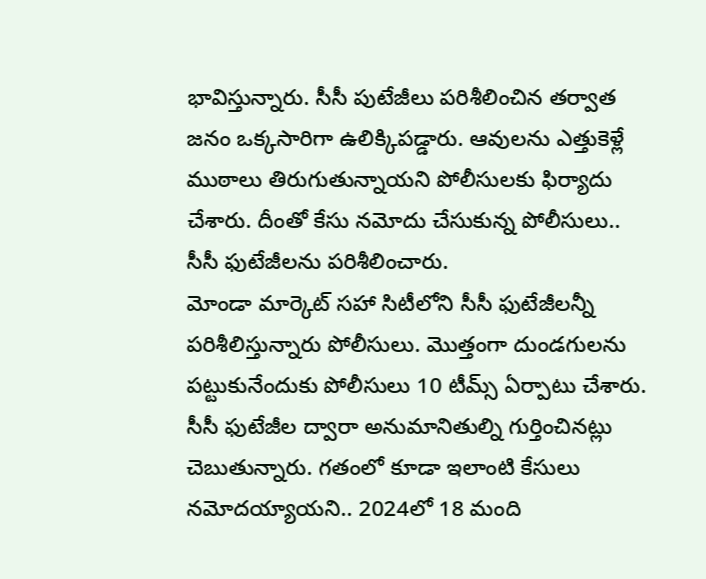భావిస్తున్నారు. సీసీ పుటేజీలు పరిశీలించిన తర్వాత జనం ఒక్కసారిగా ఉలిక్కిపడ్డారు. ఆవులను ఎత్తుకెళ్లే ముఠాలు తిరుగుతున్నాయని పోలీసులకు ఫిర్యాదు చేశారు. దీంతో కేసు నమోదు చేసుకున్న పోలీసులు.. సీసీ ఫుటేజీలను పరిశీలించారు.
మోండా మార్కెట్ సహా సిటీలోని సీసీ ఫుటేజీలన్నీ పరిశీలిస్తున్నారు పోలీసులు. మొత్తంగా దుండగులను పట్టుకునేందుకు పోలీసులు 10 టీమ్స్ ఏర్పాటు చేశారు. సీసీ ఫుటేజీల ద్వారా అనుమానితుల్ని గుర్తించినట్లు చెబుతున్నారు. గతంలో కూడా ఇలాంటి కేసులు నమోదయ్యాయని.. 2024లో 18 మంది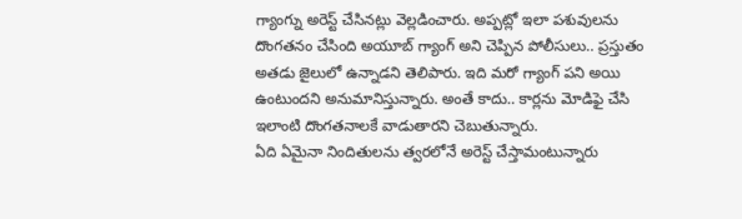గ్యాంగ్ను అరెస్ట్ చేసినట్లు వెల్లడించారు. అప్పట్లో ఇలా పశువులను దొంగతనం చేసింది అయూబ్ గ్యాంగ్ అని చెప్పిన పోలీసులు.. ప్రస్తుతం అతడు జైలులో ఉన్నాడని తెలిపారు. ఇది మరో గ్యాంగ్ పని అయి ఉంటుందని అనుమానిస్తున్నారు. అంతే కాదు.. కార్లను మోడిఫై చేసి ఇలాంటి దొంగతనాలకే వాడుతారని చెబుతున్నారు.
ఏది ఏమైనా నిందితులను త్వరలోనే అరెస్ట్ చేస్తామంటున్నారు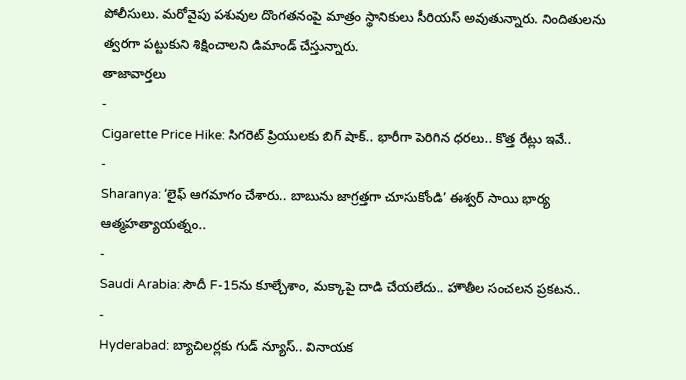పోలీసులు. మరోవైపు పశువుల దొంగతనంపై మాత్రం స్థానికులు సీరియస్ అవుతున్నారు. నిందితులను త్వరగా పట్టుకుని శిక్షించాలని డిమాండ్ చేస్తున్నారు.
తాజావార్తలు
-
Cigarette Price Hike: సిగరెట్ ప్రియులకు బిగ్ షాక్.. భారీగా పెరిగిన ధరలు.. కొత్త రేట్లు ఇవే..
-
Sharanya: ‘లైఫ్ ఆగమాగం చేశారు.. బాబును జాగ్రత్తగా చూసుకోండి’ ఈశ్వర్ సాయి భార్య ఆత్మహత్యాయత్నం..
-
Saudi Arabia: సౌదీ F-15ను కూల్చేశాం, మక్కాపై దాడి చేయలేదు.. హౌతీల సంచలన ప్రకటన..
-
Hyderabad: బ్యాచిలర్లకు గుడ్ న్యూస్.. వినాయక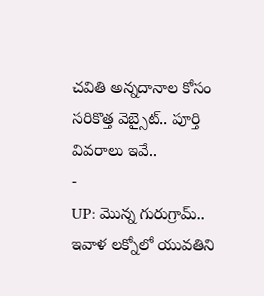చవితి అన్నదానాల కోసం సరికొత్త వెబ్సైట్.. పూర్తి వివరాలు ఇవే..
-
UP: మొన్న గురుగ్రామ్.. ఇవాళ లక్నోలో యువతిని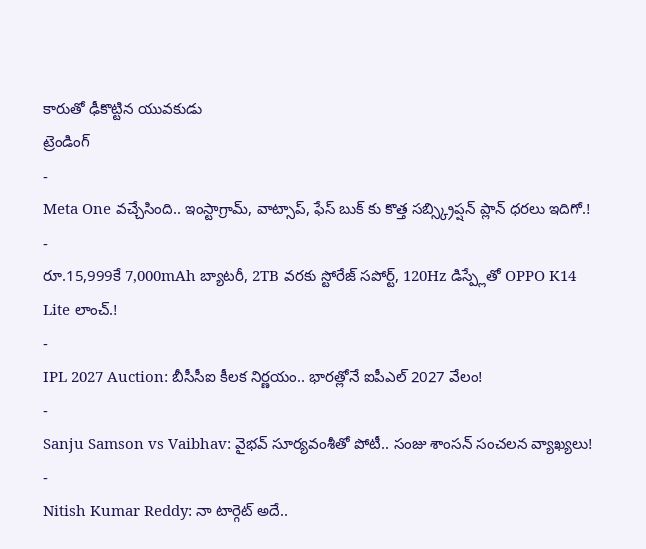కారుతో ఢీకొట్టిన యువకుడు
ట్రెండింగ్
-
Meta One వచ్చేసింది.. ఇంస్టాగ్రామ్, వాట్సాప్, ఫేస్ బుక్ కు కొత్త సబ్స్క్రిప్షన్ ప్లాన్ ధరలు ఇదిగో.!
-
రూ.15,999కే 7,000mAh బ్యాటరీ, 2TB వరకు స్టోరేజ్ సపోర్ట్, 120Hz డిస్ప్లేతో OPPO K14 Lite లాంచ్.!
-
IPL 2027 Auction: బీసీసీఐ కీలక నిర్ణయం.. భారత్లోనే ఐపీఎల్ 2027 వేలం!
-
Sanju Samson vs Vaibhav: వైభవ్ సూర్యవంశీతో పోటీ.. సంజు శాంసన్ సంచలన వ్యాఖ్యలు!
-
Nitish Kumar Reddy: నా టార్గెట్ అదే..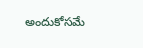అందుకోసమే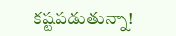కష్టపడుతున్నా!